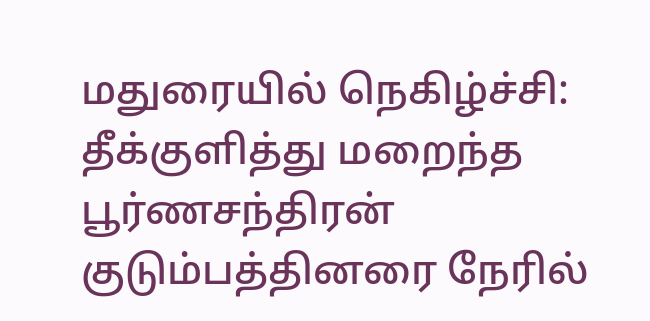மதுரையில் நெகிழ்ச்சி: தீக்குளித்து மறைந்த பூர்ணசந்திரன் குடும்பத்தினரை நேரில்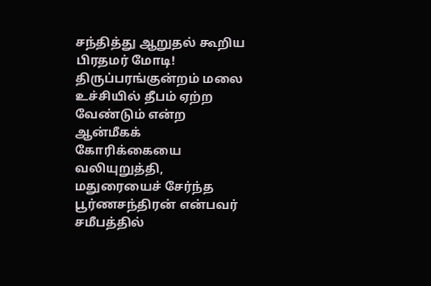சந்தித்து ஆறுதல் கூறிய பிரதமர் மோடி!
திருப்பரங்குன்றம் மலை உச்சியில் தீபம் ஏற்ற வேண்டும் என்ற ஆன்மீகக் கோரிக்கையை வலியுறுத்தி, மதுரையைச் சேர்ந்த பூர்ணசந்திரன் என்பவர் சமீபத்தில்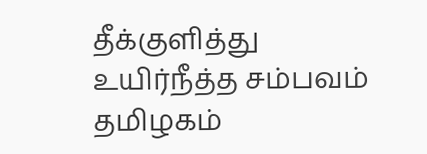தீக்குளித்து உயிர்நீத்த சம்பவம் தமிழகம்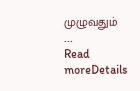முழுவதும் ...
Read moreDetails